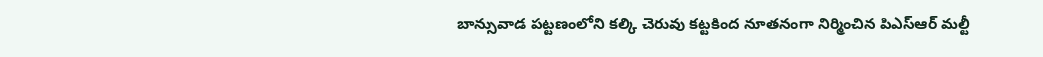బాన్సువాడ పట్టణంలోని కల్కి చెరువు కట్టకింద నూతనంగా నిర్మించిన పిఎస్ఆర్ మల్టీ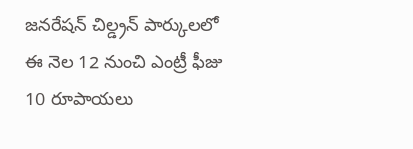జనరేషన్ చిల్డ్రన్ పార్కులలో ఈ నెల 12 నుంచి ఎంట్రీ ఫీజు 10 రూపాయలు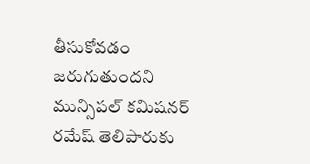తీసుకోవడం జరుగుతుందని మున్సిపల్ కమిషనర్ రమేష్ తెలిపారుకు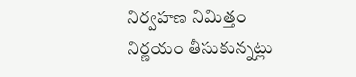నిర్వహణ నిమిత్తం నిర్ణయం తీసుకున్నట్లు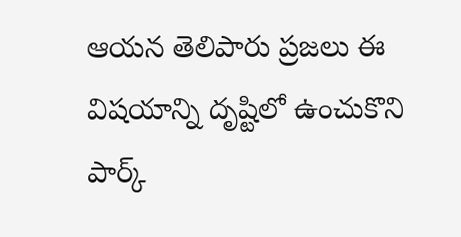ఆయన తెలిపారు ప్రజలు ఈ విషయాన్ని దృష్టిలో ఉంచుకొని పార్క్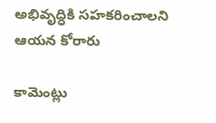అభివృద్ధికి సహకరించాలని ఆయన కోరారు

కామెంట్లు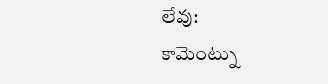లేవు:
కామెంట్ను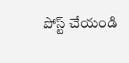పోస్ట్ చేయండి